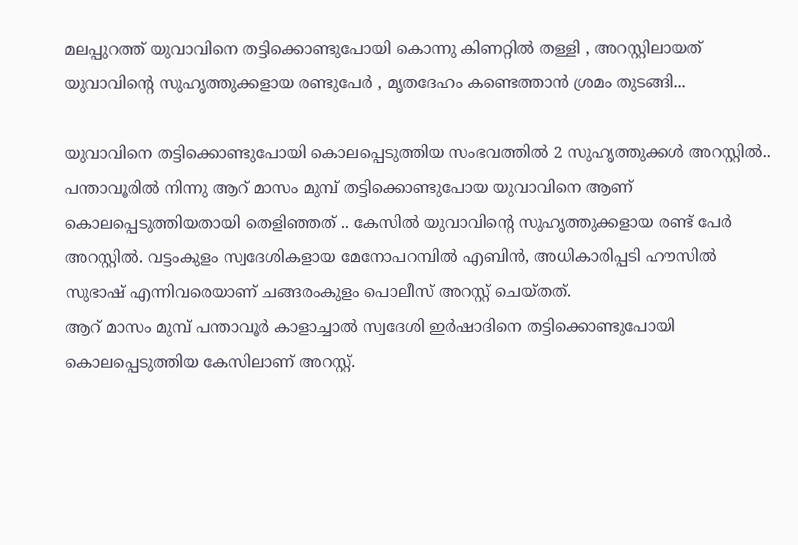മലപ്പുറത്ത് യുവാവിനെ തട്ടിക്കൊണ്ടുപോയി കൊന്നു കിണറ്റിൽ തള്ളി , അറസ്റ്റിലായത് യുവാവിന്റെ സുഹൃത്തുക്കളായ രണ്ടുപേർ , മൃതദേഹം കണ്ടെത്താൻ ശ്രമം തുടങ്ങി...

യുവാവിനെ തട്ടിക്കൊണ്ടുപോയി കൊലപ്പെടുത്തിയ സംഭവത്തിൽ 2 സുഹൃത്തുക്കൾ അറസ്റ്റിൽ.. പന്താവൂരിൽ നിന്നു ആറ് മാസം മുമ്പ് തട്ടിക്കൊണ്ടുപോയ യുവാവിനെ ആണ് കൊലപ്പെടുത്തിയതായി തെളിഞ്ഞത് .. കേസിൽ യുവാവിന്റെ സുഹൃത്തുക്കളായ രണ്ട് പേർ അറസ്റ്റിൽ. വട്ടംകുളം സ്വദേശികളായ മേനോപറമ്പിൽ എബിൻ, അധികാരിപ്പടി ഹൗസിൽ സുഭാഷ് എന്നിവരെയാണ് ചങ്ങരംകുളം പൊലീസ് അറസ്റ്റ് ചെയ്തത്.
ആറ് മാസം മുമ്പ് പന്താവൂർ കാളാച്ചാൽ സ്വദേശി ഇർഷാദിനെ തട്ടിക്കൊണ്ടുപോയി കൊലപ്പെടുത്തിയ കേസിലാണ് അറസ്റ്റ്.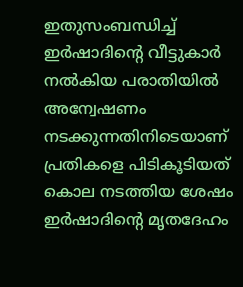ഇതുസംബന്ധിച്ച് ഇർഷാദിന്റെ വീട്ടുകാർ നൽകിയ പരാതിയിൽ അന്വേഷണം നടക്കുന്നതിനിടെയാണ് പ്രതികളെ പിടികൂടിയത്
കൊല നടത്തിയ ശേഷം ഇർഷാദിന്റെ മൃതദേഹം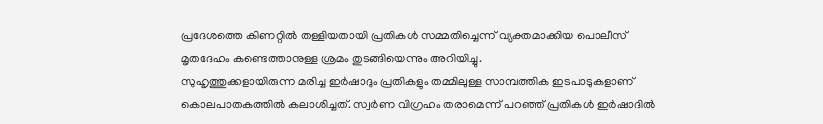പ്രദേശത്തെ കിണറ്റിൽ തള്ളിയതായി പ്രതികൾ സമ്മതിച്ചെന്ന് വ്യക്തമാക്കിയ പൊലീസ് മൃതദേഹം കണ്ടെത്താനുള്ള ശ്രമം തുടങ്ങിയെന്നും അറിയിച്ചു.
സുഹൃത്തുക്കളായിരുന്ന മരിച്ച ഇർഷാദും പ്രതികളും തമ്മിലുള്ള സാമ്പത്തിക ഇടപാടുകളാണ് കൊലപാതകത്തിൽ കലാശിച്ചത്. സ്വർണ വിഗ്രഹം തരാമെന്ന് പറഞ്ഞ് പ്രതികൾ ഇർഷാദിൽ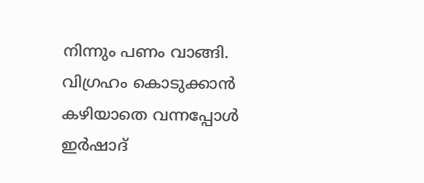നിന്നും പണം വാങ്ങി. വിഗ്രഹം കൊടുക്കാൻ കഴിയാതെ വന്നപ്പോൾ ഇർഷാദ്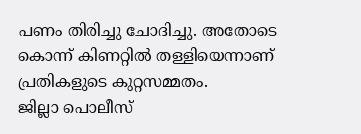പണം തിരിച്ചു ചോദിച്ചു. അതോടെ കൊന്ന് കിണറ്റിൽ തള്ളിയെന്നാണ് പ്രതികളുടെ കുറ്റസമ്മതം.
ജില്ലാ പൊലീസ്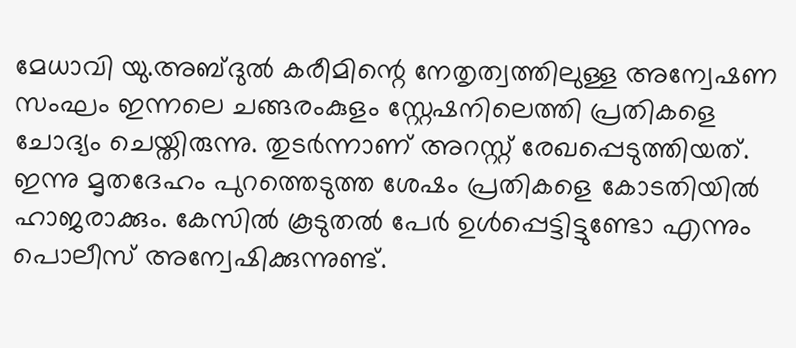മേധാവി യു.അബ്ദുൽ കരീമിന്റെ നേതൃത്വത്തിലുള്ള അന്വേഷണ സംഘം ഇന്നലെ ചങ്ങരംകുളം സ്റ്റേഷനിലെത്തി പ്രതികളെ ചോദ്യം ചെയ്തിരുന്നു. തുടർന്നാണ് അറസ്റ്റ് രേഖപ്പെടുത്തിയത്. ഇന്നു മൃതദേഹം പുറത്തെടുത്ത ശേഷം പ്രതികളെ കോടതിയിൽ ഹാജരാക്കും. കേസിൽ കൂടുതൽ പേർ ഉൾപ്പെട്ടിട്ടുണ്ടോ എന്നും പൊലീസ് അന്വേഷിക്കുന്നുണ്ട്.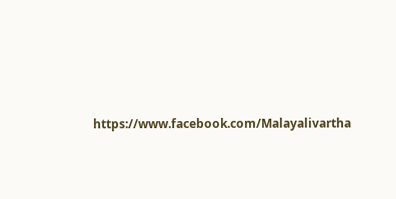https://www.facebook.com/Malayalivartha